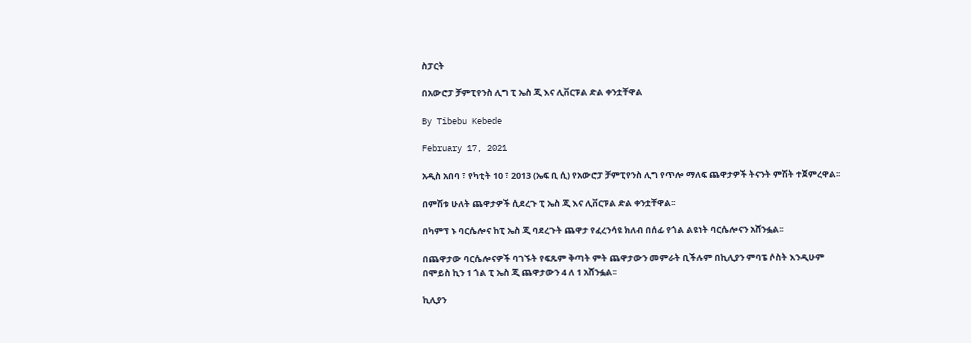ስፓርት

በአውሮፓ ቻምፒየንስ ሊግ ፒ ኤስ ጂ እና ሊቨርፑል ድል ቀንቷቸዋል

By Tibebu Kebede

February 17, 2021

አዲስ አበባ ፣ የካቲት 10 ፣ 2013 (ኤፍ ቢ ሲ) የአውሮፓ ቻምፒየንስ ሊግ የጥሎ ማለፍ ጨዋታዎች ትናንት ምሽት ተጀምረዋል፡፡

በምሽቱ ሁለት ጨዋታዎች ሲደረጉ ፒ ኤስ ጂ እና ሊቨርፑል ድል ቀንቷቸዋል፡፡

በካምፕ ኑ ባርሴሎና ከፒ ኤስ ጂ ባደረጉት ጨዋታ የፈረንሳዩ ክለብ በሰፊ የጎል ልዩነት ባርሴሎናን አሸንፏል፡፡

በጨዋታው ባርሴሎናዎች ባገኙት የፍጹም ቅጣት ምት ጨዋታውን መምራት ቢችሉም በኪሊያን ምባፔ ሶስት እንዲሁም በሞይስ ኪን 1 ጎል ፒ ኤስ ጂ ጨዋታውን 4 ለ 1 አሸንፏል፡፡

ኪሊያን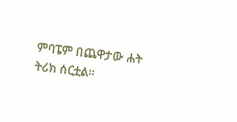ምባፔም በጨዋታው ሐት ትሪክ ሰርቷል፡፡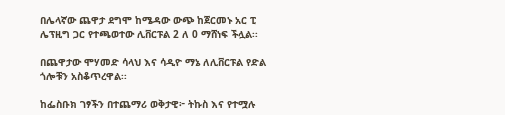በሌላኛው ጨዋታ ደግሞ ከሜዳው ውጭ ከጀርመኑ አር ፒ ሌፕዚግ ጋር የተጫወተው ሊቨርፑል 2 ለ 0 ማሸነፍ ችሏል፡፡

በጨዋታው ሞሃመድ ሳላህ እና ሳዲዮ ማኔ ለሊቨርፑል የድል ጎሎቹን አስቆጥረዋል፡፡

ከፌስቡክ ገፃችን በተጨማሪ ወቅታዊ፦ ትኩስ እና የተሟሉ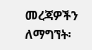መረጃዎችን ለማግኘት፡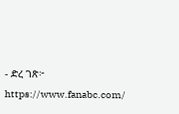- ድረ ገጽ፦ https://www.fanabc.com/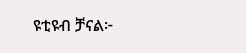ዩቲዩብ ቻናል፦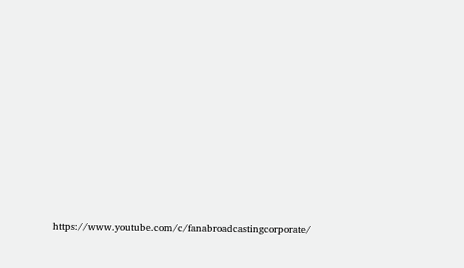https://www.youtube.com/c/fanabroadcastingcorporate/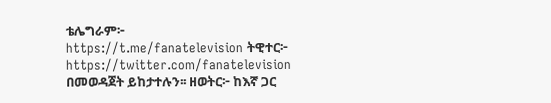ቴሌግራም፦ https://t.me/fanatelevision ትዊተር፦ https://twitter.com/fanatelevision በመወዳጀት ይከታተሉን፡፡ ዘወትር፦ ከእኛ ጋር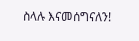ስላሉ እናመሰግናለን!